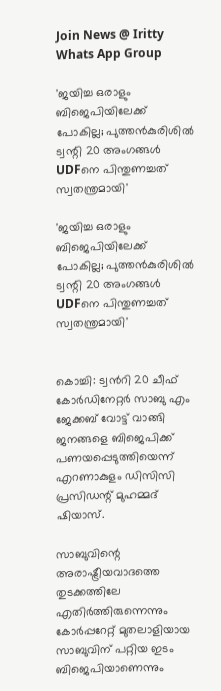Join News @ Iritty Whats App Group

'ജയിച്ച ഒരാളും ബിജെപിയിലേക്ക് പോകില്ല; പുത്തന്‍കുരിശില്‍ ട്വന്റി 20 അംഗങ്ങള്‍ UDFനെ പിന്തുണച്ചത് സ്വതന്ത്രമായി'

'ജയിച്ച ഒരാളും ബിജെപിയിലേക്ക് പോകില്ല; പുത്തന്‍കുരിശില്‍ ട്വന്റി 20 അംഗങ്ങള്‍ UDFനെ പിന്തുണച്ചത് സ്വതന്ത്രമായി'


കൊച്ചി: ട്വന്‍റി 20 ചീഫ് കോർഡിനേറ്റർ സാബു എം ജേക്കബ് വോട്ട് വാങ്ങി ജനങ്ങളെ ബിജെപിക്ക് പണയപ്പെടുത്തിയെന്ന് എറണാകുളം ഡിസിസി പ്രസിഡന്റ് മുഹമ്മദ് ഷിയാസ്.

സാബുവിന്റെ അരാഷ്ട്രീയവാദത്തെ തുടക്കത്തിലേ എതിര്‍ത്തിരുന്നെന്നും കോര്‍പ്പറേറ്റ് മുതലാളിയായ സാബുവിന് പറ്റിയ ഇടം ബിജെപിയാണെന്നും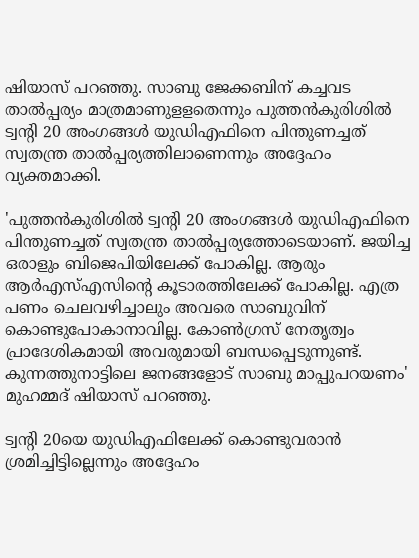ഷിയാസ് പറഞ്ഞു. സാബു ജേക്കബിന് കച്ചവട താല്‍പ്പര്യം മാത്രമാണുളളതെന്നും പുത്തന്‍കുരിശില്‍ ട്വന്റി 20 അംഗങ്ങള്‍ യുഡിഎഫിനെ പിന്തുണച്ചത് സ്വതന്ത്ര താല്‍പ്പര്യത്തിലാണെന്നും അദ്ദേഹം വ്യക്തമാക്കി.

'പുത്തന്‍കുരിശില്‍ ട്വന്റി 20 അംഗങ്ങള്‍ യുഡിഎഫിനെ പിന്തുണച്ചത് സ്വതന്ത്ര താല്‍പ്പര്യത്തോടെയാണ്. ജയിച്ച ഒരാളും ബിജെപിയിലേക്ക് പോകില്ല. ആരും ആര്‍എസ്‌എസിന്റെ കൂടാരത്തിലേക്ക് പോകില്ല. എത്ര പണം ചെലവഴിച്ചാലും അവരെ സാബുവിന് കൊണ്ടുപോകാനാവില്ല. കോണ്‍ഗ്രസ് നേതൃത്വം പ്രാദേശികമായി അവരുമായി ബന്ധപ്പെടുന്നുണ്ട്. കുന്നത്തുനാട്ടിലെ ജനങ്ങളോട് സാബു മാപ്പുപറയണം' മുഹമ്മദ് ഷിയാസ് പറഞ്ഞു.

ട്വന്റി 20യെ യുഡിഎഫിലേക്ക് കൊണ്ടുവരാന്‍ ശ്രമിച്ചിട്ടില്ലെന്നും അദ്ദേഹം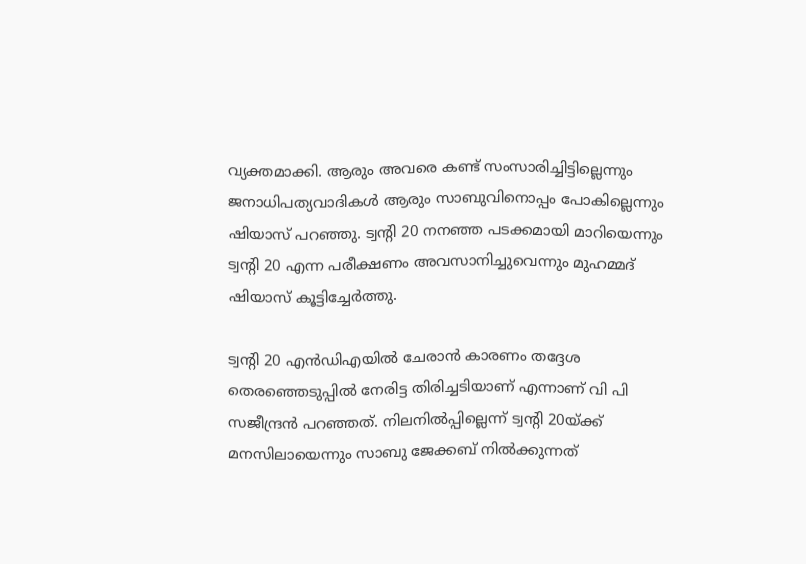വ്യക്തമാക്കി. ആരും അവരെ കണ്ട് സംസാരിച്ചിട്ടില്ലെന്നും ജനാധിപത്യവാദികള്‍ ആരും സാബുവിനൊപ്പം പോകില്ലെന്നും ഷിയാസ് പറഞ്ഞു. ട്വന്റി 20 നനഞ്ഞ പടക്കമായി മാറിയെന്നും ട്വന്റി 20 എന്ന പരീക്ഷണം അവസാനിച്ചുവെന്നും മുഹമ്മദ് ഷിയാസ് കൂട്ടിച്ചേര്‍ത്തു.

ട്വന്റി 20 എന്‍ഡിഎയില്‍ ചേരാന്‍ കാരണം തദ്ദേശ തെരഞ്ഞെടുപ്പില്‍ നേരിട്ട തിരിച്ചടിയാണ് എന്നാണ് വി പി സജീന്ദ്രന്‍ പറഞ്ഞത്. നിലനില്‍പ്പില്ലെന്ന് ട്വന്റി 20യ്ക്ക് മനസിലായെന്നും സാബു ജേക്കബ് നില്‍ക്കുന്നത്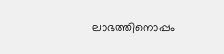ലാഭത്തിനൊപ്പം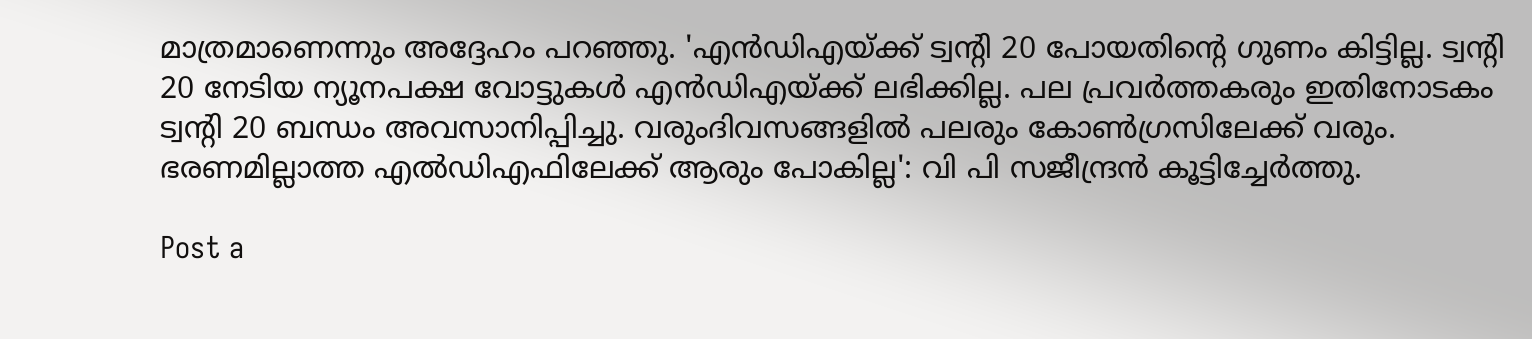മാത്രമാണെന്നും അദ്ദേഹം പറഞ്ഞു. 'എന്‍ഡിഎയ്ക്ക് ട്വന്റി 20 പോയതിന്റെ ഗുണം കിട്ടില്ല. ട്വന്റി 20 നേടിയ ന്യൂനപക്ഷ വോട്ടുകള്‍ എന്‍ഡിഎയ്ക്ക് ലഭിക്കില്ല. പല പ്രവര്‍ത്തകരും ഇതിനോടകം ട്വന്റി 20 ബന്ധം അവസാനിപ്പിച്ചു. വരുംദിവസങ്ങളില്‍ പലരും കോണ്‍ഗ്രസിലേക്ക് വരും. ഭരണമില്ലാത്ത എല്‍ഡിഎഫിലേക്ക് ആരും പോകില്ല': വി പി സജീന്ദ്രന്‍ കൂട്ടിച്ചേര്‍ത്തു.

Post a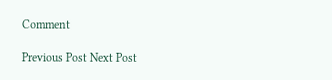Comment

Previous Post Next Post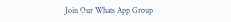Join Our Whats App Group